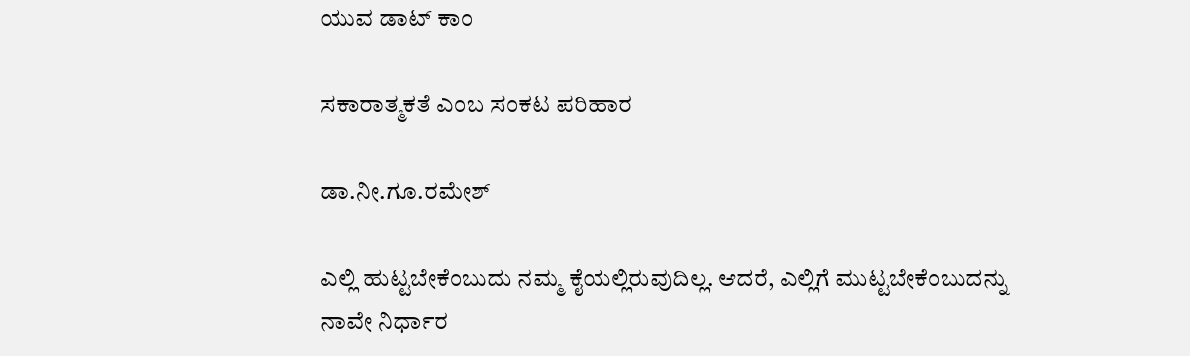ಯುವ ಡಾಟ್ ಕಾಂ

ಸಕಾರಾತ್ಮಕತೆ ಎಂಬ ಸಂಕಟ ಪರಿಹಾರ

ಡಾ.ನೀ.ಗೂ.ರಮೇಶ್

ಎಲ್ಲಿ ಹುಟ್ಟಬೇಕೆಂಬುದು ನಮ್ಮ ಕೈಯಲ್ಲಿರುವುದಿಲ್ಲ. ಆದರೆ, ಎಲ್ಲಿಗೆ ಮುಟ್ಟಬೇಕೆಂಬುದನ್ನು ನಾವೇ ನಿರ್ಧಾರ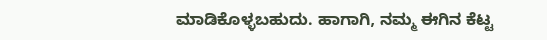ಮಾಡಿಕೊಳ್ಳಬಹುದು. ಹಾಗಾಗಿ, ನಮ್ಮ ಈಗಿನ ಕೆಟ್ಟ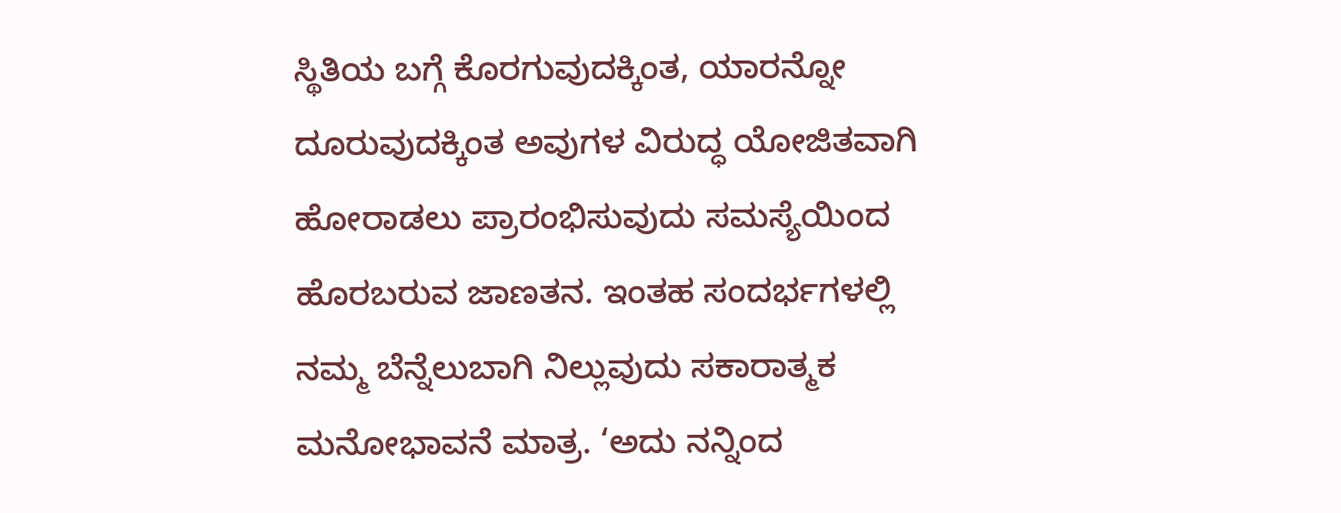ಸ್ಥಿತಿಯ ಬಗ್ಗೆ ಕೊರಗುವುದಕ್ಕಿಂತ, ಯಾರನ್ನೋ ದೂರುವುದಕ್ಕಿಂತ ಅವುಗಳ ವಿರುದ್ಧ ಯೋಜಿತವಾಗಿ ಹೋರಾಡಲು ಪ್ರಾರಂಭಿಸುವುದು ಸಮಸ್ಯೆಯಿಂದ ಹೊರಬರುವ ಜಾಣತನ. ಇಂತಹ ಸಂದರ್ಭಗಳಲ್ಲಿ ನಮ್ಮ ಬೆನ್ನೆಲುಬಾಗಿ ನಿಲ್ಲುವುದು ಸಕಾರಾತ್ಮಕ ಮನೋಭಾವನೆ ಮಾತ್ರ. ‘ಅದು ನನ್ನಿಂದ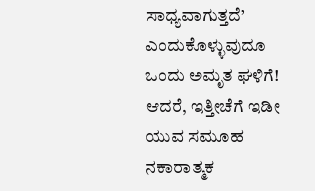ಸಾಧ್ಯವಾಗುತ್ತದೆ’ ಎಂದುಕೊಳ್ಳುವುದೂ ಒಂದು ಅಮೃತ ಘಳಿಗೆ! ಆದರೆ, ಇತ್ತೀಚೆಗೆ ಇಡೀ ಯುವ ಸಮೂಹ ನಕಾರಾತ್ಮಕ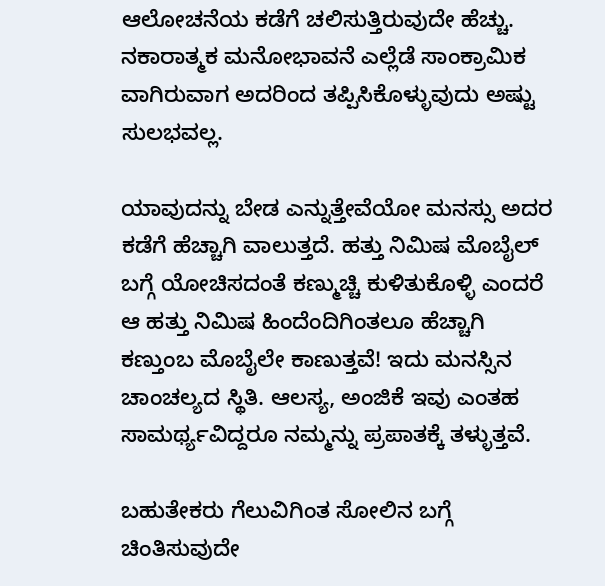ಆಲೋಚನೆಯ ಕಡೆಗೆ ಚಲಿಸುತ್ತಿರುವುದೇ ಹೆಚ್ಚು. ನಕಾರಾತ್ಮಕ ಮನೋಭಾವನೆ ಎಲ್ಲೆಡೆ ಸಾಂಕ್ರಾಮಿಕ ವಾಗಿರುವಾಗ ಅದರಿಂದ ತಪ್ಪಿಸಿಕೊಳ್ಳುವುದು ಅಷ್ಟು ಸುಲಭವಲ್ಲ.

ಯಾವುದನ್ನು ಬೇಡ ಎನ್ನುತ್ತೇವೆಯೋ ಮನಸ್ಸು ಅದರ ಕಡೆಗೆ ಹೆಚ್ಚಾಗಿ ವಾಲುತ್ತದೆ. ಹತ್ತು ನಿಮಿಷ ಮೊಬೈಲ್ ಬಗ್ಗೆ ಯೋಚಿಸದಂತೆ ಕಣ್ಮುಚ್ಚಿ ಕುಳಿತುಕೊಳ್ಳಿ ಎಂದರೆ ಆ ಹತ್ತು ನಿಮಿಷ ಹಿಂದೆಂದಿಗಿಂತಲೂ ಹೆಚ್ಚಾಗಿ ಕಣ್ತುಂಬ ಮೊಬೈಲೇ ಕಾಣುತ್ತವೆ! ಇದು ಮನಸ್ಸಿನ ಚಾಂಚಲ್ಯದ ಸ್ಥಿತಿ. ಆಲಸ್ಯ, ಅಂಜಿಕೆ ಇವು ಎಂತಹ ಸಾಮರ್ಥ್ಯವಿದ್ದರೂ ನಮ್ಮನ್ನು ಪ್ರಪಾತಕ್ಕೆ ತಳ್ಳುತ್ತವೆ.

ಬಹುತೇಕರು ಗೆಲುವಿಗಿಂತ ಸೋಲಿನ ಬಗ್ಗೆ ಚಿಂತಿಸುವುದೇ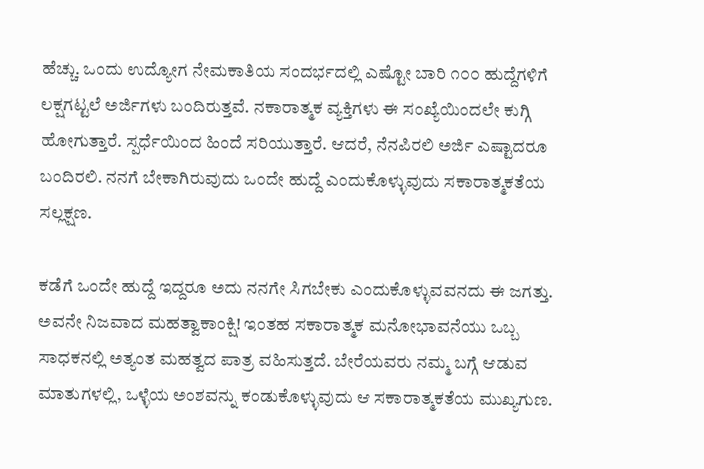ಹೆಚ್ಚು. ಒಂದು ಉದ್ಯೋಗ ನೇಮಕಾತಿಯ ಸಂದರ್ಭದಲ್ಲಿ ಎಷ್ಟೋ ಬಾರಿ ೧೦೦ ಹುದ್ದೆಗಳಿಗೆ ಲಕ್ಷಗಟ್ಟಲೆ ಅರ್ಜಿಗಳು ಬಂದಿರುತ್ತವೆ. ನಕಾರಾತ್ಮಕ ವ್ಯಕ್ತಿಗಳು ಈ ಸಂಖ್ಯೆಯಿಂದಲೇ ಕುಗ್ಗಿ ಹೋಗುತ್ತಾರೆ. ಸ್ಪರ್ಧೆಯಿಂದ ಹಿಂದೆ ಸರಿಯುತ್ತಾರೆ. ಆದರೆ, ನೆನಪಿರಲಿ ಅರ್ಜಿ ಎಷ್ಟಾದರೂ ಬಂದಿರಲಿ. ನನಗೆ ಬೇಕಾಗಿರುವುದು ಒಂದೇ ಹುದ್ದೆ ಎಂದುಕೊಳ್ಳುವುದು ಸಕಾರಾತ್ಮಕತೆಯ ಸಲ್ಲಕ್ಷಣ.

ಕಡೆಗೆ ಒಂದೇ ಹುದ್ದೆ ಇದ್ದರೂ ಅದು ನನಗೇ ಸಿಗಬೇಕು ಎಂದುಕೊಳ್ಳುವವನದು ಈ ಜಗತ್ತು. ಅವನೇ ನಿಜವಾದ ಮಹತ್ವಾಕಾಂಕ್ಷಿ! ಇಂತಹ ಸಕಾರಾತ್ಮಕ ಮನೋಭಾವನೆಯು ಒಬ್ಬ ಸಾಧಕನಲ್ಲಿ ಅತ್ಯಂತ ಮಹತ್ವದ ಪಾತ್ರ ವಹಿಸುತ್ತದೆ. ಬೇರೆಯವರು ನಮ್ಮ ಬಗ್ಗೆ ಆಡುವ ಮಾತುಗಳಲ್ಲಿ, ಒಳ್ಳೆಯ ಅಂಶವನ್ನು ಕಂಡುಕೊಳ್ಳುವುದು ಆ ಸಕಾರಾತ್ಮಕತೆಯ ಮುಖ್ಯಗುಣ.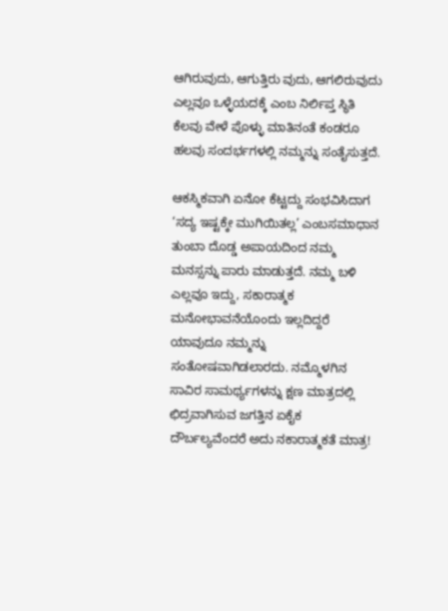ಆಗಿರುವುದು, ಆಗುತ್ತಿರು ವುದು, ಆಗಲಿರುವುದು ಎಲ್ಲವೂ ಒಳ್ಳೆಯದಕ್ಕೆ ಎಂಬ ನಿರ್ಲಿಪ್ತ ಸ್ಥಿತಿ ಕೆಲವು ವೇಳೆ ಪೊಳ್ಳು ಮಾತಿನಂತೆ ಕಂಡರೂ ಹಲವು ಸಂದರ್ಭಗಳಲ್ಲಿ ನಮ್ಮನ್ನು ಸಂತೈಸುತ್ತದೆ.

ಆಕಸ್ಮಿಕವಾಗಿ ಏನೋ ಕೆಟ್ಟದ್ದು ಸಂಭವಿಸಿದಾಗ ‘ಸದ್ಯ ಇಷ್ಟಕ್ಕೇ ಮುಗಿಯಿತಲ್ಲ’ ಎಂಬಸಮಾಧಾನ ತುಂಬಾ ದೊಡ್ಡ ಅಪಾಯದಿಂದ ನಮ್ಮ ಮನಸ್ಸನ್ನು ಪಾರು ಮಾಡುತ್ತದೆ. ನಮ್ಮ ಬಳಿ ಎಲ್ಲವೂ ಇದ್ದು, ಸಕಾರಾತ್ಮಕ ಮನೋಭಾವನೆಯೊಂದು ಇಲ್ಲದಿದ್ದರೆ ಯಾವುದೂ ನಮ್ಮನ್ನು ಸಂತೋಷವಾಗಿಡಲಾರದು. ನಮ್ಮೊಳಗಿನ ಸಾವಿರ ಸಾಮರ್ಥ್ಯಗಳನ್ನು ಕ್ಷಣ ಮಾತ್ರದಲ್ಲಿ ಛಿದ್ರವಾಗಿಸುವ ಜಗತ್ತಿನ ಏಕೈಕ ದೌರ್ಬಲ್ಯವೆಂದರೆ ಅದು ನಕಾರಾತ್ಮಕತೆ ಮಾತ್ರ!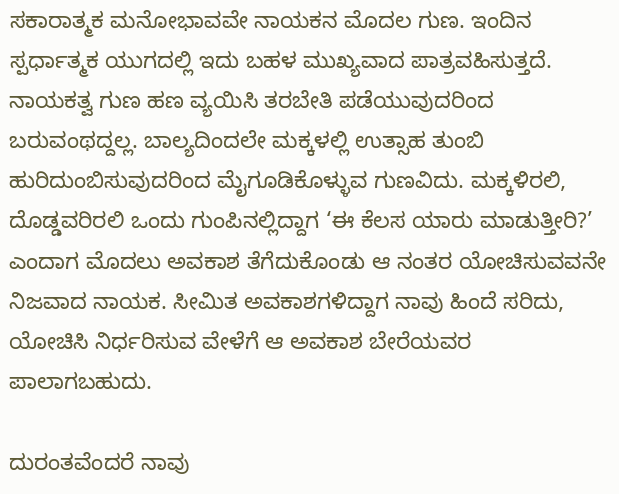ಸಕಾರಾತ್ಮಕ ಮನೋಭಾವವೇ ನಾಯಕನ ಮೊದಲ ಗುಣ. ಇಂದಿನ ಸ್ಪರ್ಧಾತ್ಮಕ ಯುಗದಲ್ಲಿ ಇದು ಬಹಳ ಮುಖ್ಯವಾದ ಪಾತ್ರವಹಿಸುತ್ತದೆ. ನಾಯಕತ್ವ ಗುಣ ಹಣ ವ್ಯಯಿಸಿ ತರಬೇತಿ ಪಡೆಯುವುದರಿಂದ ಬರುವಂಥದ್ದಲ್ಲ. ಬಾಲ್ಯದಿಂದಲೇ ಮಕ್ಕಳಲ್ಲಿ ಉತ್ಸಾಹ ತುಂಬಿ ಹುರಿದುಂಬಿಸುವುದರಿಂದ ಮೈಗೂಡಿಕೊಳ್ಳುವ ಗುಣವಿದು. ಮಕ್ಕಳಿರಲಿ, ದೊಡ್ಡವರಿರಲಿ ಒಂದು ಗುಂಪಿನಲ್ಲಿದ್ದಾಗ ‘ಈ ಕೆಲಸ ಯಾರು ಮಾಡುತ್ತೀರಿ?’ ಎಂದಾಗ ಮೊದಲು ಅವಕಾಶ ತೆಗೆದುಕೊಂಡು ಆ ನಂತರ ಯೋಚಿಸುವವನೇ ನಿಜವಾದ ನಾಯಕ. ಸೀಮಿತ ಅವಕಾಶಗಳಿದ್ದಾಗ ನಾವು ಹಿಂದೆ ಸರಿದು, ಯೋಚಿಸಿ ನಿರ್ಧರಿಸುವ ವೇಳೆಗೆ ಆ ಅವಕಾಶ ಬೇರೆಯವರ ಪಾಲಾಗಬಹುದು.

ದುರಂತವೆಂದರೆ ನಾವು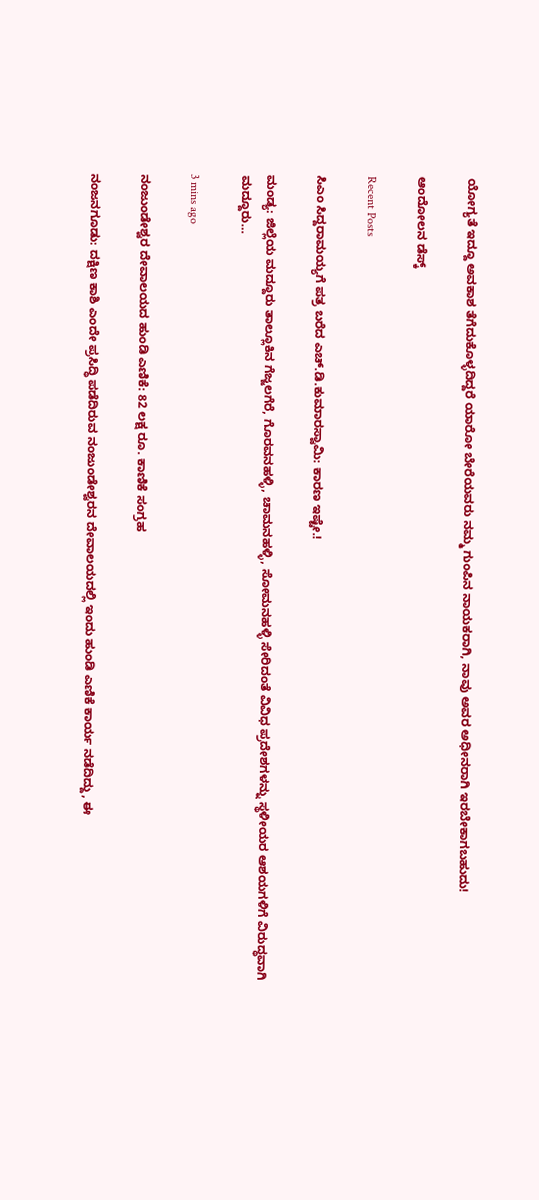ಯೋಗ್ಯತೆ ಇದ್ದೂ ಅವಕಾಶ ತೆಗೆದುಕೊಳ್ಳದಿದ್ದರೆ ಯಾರೋ ಬೇರೆಯವರು ನಮ್ಮ ಗುಂಪಿನ ನಾಯಕರಾಗಿ, ನಾವು ಅವರ ಅಧೀನರಾಗಿ ಇರಬೇಕಾಗಬಹುದು!

ಆಂದೋಲನ ಡೆಸ್ಕ್

Recent Posts

ಸಿಎಂ ಸಿದ್ದರಾಮಯ್ಯಗೆ ಪತ್ರ ಬರೆದ ಎಚ್.ಡಿ.ಕುಮಾರಸ್ವಾಮಿ: ಕಾರಣ ಇಷ್ಟೇ.!

ಮಂಡ್ಯ: ಜಿಲ್ಲೆಯ ಮದ್ದೂರು ತಾಲ್ಲೂಕಿನ ಗೆಜ್ಜಲಗೆರೆ, ಗೊರವನಹಳ್ಳಿ, ಚಾಮನಹಳ್ಳಿ, ಸೋಮನಹಳ್ಳಿ ಸೇರಿದಂತೆ ವಿವಿಧ ಪ್ರದೇಶಗಳನ್ನು ಸ್ಥಳೀಯರ ಆಶಯಗಳಿಗೆ ವಿರುದ್ಧವಾಗಿ ಮದ್ದೂರು…

3 mins ago

ನಂಜುಂಡೇಶ್ವರ ದೇವಾಲಯದ ಹುಂಡಿ ಎಣಿಕೆ: 82 ಲಕ್ಷ ರೂ. ಕಾಣಿಕೆ ಸಂಗ್ರಹ

ನಂಜನಗೂಡು: ದಕ್ಷಿಣ ಕಾಶಿ ಎಂದೇ ಪ್ರಸಿದ್ಧಿ ಪಡೆದಿರುವ ನಂಜುಂಡೇಶ್ವರನ ದೇವಾಲಯದಲ್ಲಿ ಇಂದು ಹುಂಡಿ ಎಣಿಕೆ ಕಾರ್ಯ ನಡೆದಿದ್ದು, ಈ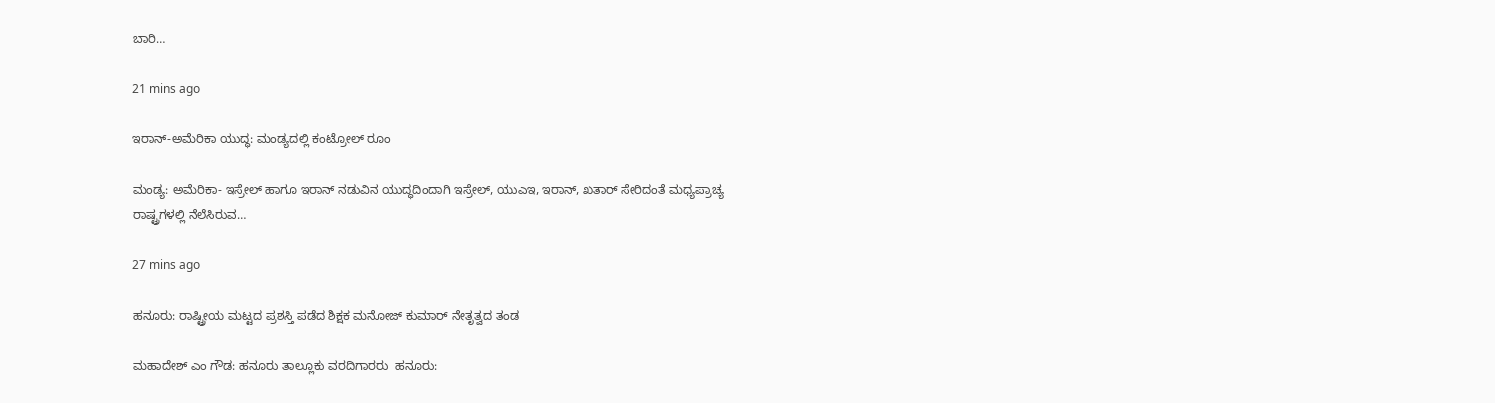ಬಾರಿ…

21 mins ago

ಇರಾನ್-ಅಮೆರಿಕಾ ಯುದ್ಧ: ಮಂಡ್ಯದಲ್ಲಿ ಕಂಟ್ರೋಲ್ ರೂಂ

ಮಂಡ್ಯ: ಅಮೆರಿಕಾ- ಇಸ್ರೇಲ್ ಹಾಗೂ ಇರಾನ್ ನಡುವಿನ ಯುದ್ಧದಿಂದಾಗಿ ಇಸ್ರೇಲ್, ಯುಎಇ, ಇರಾನ್, ಖತಾರ್ ಸೇರಿದಂತೆ ಮಧ್ಯಪ್ರಾಚ್ಯ ರಾಷ್ಟ್ರಗಳಲ್ಲಿ ನೆಲೆಸಿರುವ…

27 mins ago

ಹನೂರು: ರಾಷ್ಟ್ರೀಯ ಮಟ್ಟದ ಪ್ರಶಸ್ತಿ ಪಡೆದ ಶಿಕ್ಷಕ ಮನೋಜ್‌ ಕುಮಾರ್‌ ನೇತೃತ್ವದ ತಂಡ

ಮಹಾದೇಶ್‌ ಎಂ ಗೌಡ: ಹನೂರು ತಾಲ್ಲೂಕು ವರದಿಗಾರರು  ಹನೂರು: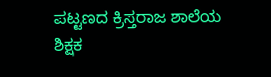ಪಟ್ಟಣದ ಕ್ರಿಸ್ತರಾಜ ಶಾಲೆಯ ಶಿಕ್ಷಕ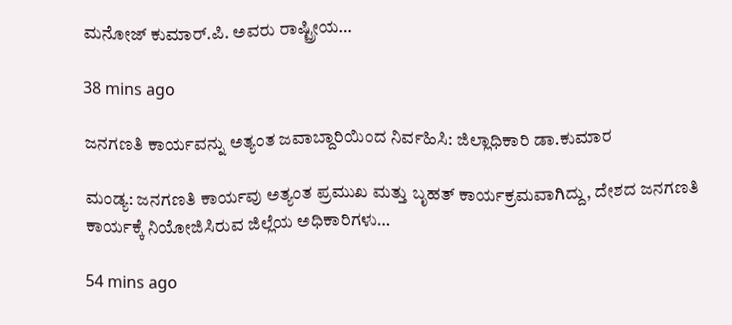ಮನೋಜ್ ಕುಮಾರ್.ಪಿ. ಅವರು ರಾಷ್ಟ್ರೀಯ…

38 mins ago

ಜನಗಣತಿ ಕಾರ್ಯವನ್ನು ಅತ್ಯಂತ ಜವಾಬ್ದಾರಿಯಿಂದ ನಿರ್ವಹಿಸಿ: ಜಿಲ್ಲಾಧಿಕಾರಿ ಡಾ.ಕುಮಾರ

ಮಂಡ್ಯ: ಜನಗಣತಿ ಕಾರ್ಯವು ಅತ್ಯಂತ ಪ್ರಮುಖ ಮತ್ತು ಬೃಹತ್ ಕಾರ್ಯಕ್ರಮವಾಗಿದ್ದು, ದೇಶದ ಜನಗಣತಿ ಕಾರ್ಯಕ್ಕೆ ನಿಯೋಜಿಸಿರುವ ಜಿಲ್ಲೆಯ ಅಧಿಕಾರಿಗಳು…

54 mins ago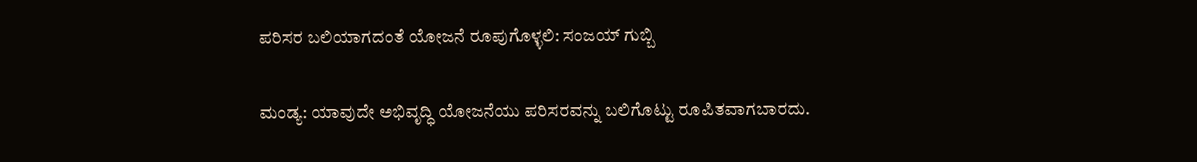ಪರಿಸರ ಬಲಿಯಾಗದಂತೆ ಯೋಜನೆ ರೂಪುಗೊಳ್ಳಲಿ: ಸಂಜಯ್ ಗುಬ್ಬಿ

ಮಂಡ್ಯ: ಯಾವುದೇ ಅಭಿವೃದ್ಧಿ ಯೋಜನೆಯು ಪರಿಸರವನ್ನು ಬಲಿಗೊಟ್ಟು ರೂಪಿತವಾಗಬಾರದು.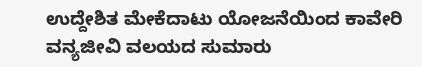ಉದ್ದೇಶಿತ ಮೇಕೆದಾಟು ಯೋಜನೆಯಿಂದ ಕಾವೇರಿ ವನ್ಯಜೀವಿ ವಲಯದ ಸುಮಾರು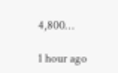4,800…

1 hour ago